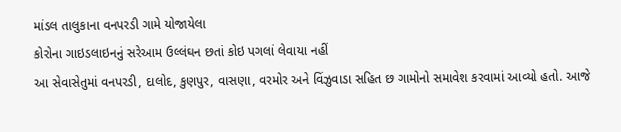માંડલ તાલુકાના વનપરડી ગામે યોજાયેલા
કોરોના ગાઇડલાઇનનું સરેઆમ ઉલ્લંઘન છતાં કોઇ પગલાં લેવાયા નહીં
આ સેવાસેતુમાં વનપરડી, દાલોદ, કુણપુર, વાસણા, વરમોર અને વિંઝુવાડા સહિત છ ગામોનો સમાવેશ કરવામાં આવ્યો હતો. આજે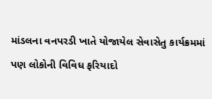માંડલના વનપરડી ખાતે યોજાયેલ સેવાસેતુ કાર્યક્રમમાં પણ લોકોની વિવિધ ફરિયાદો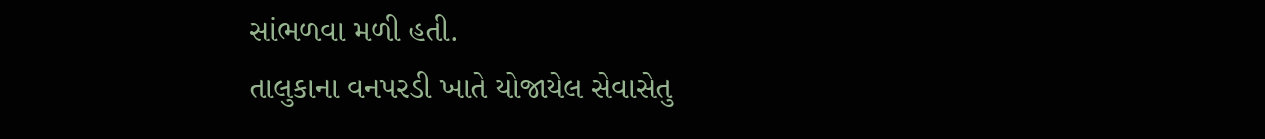સાંભળવા મળી હતી.
તાલુકાના વનપરડી ખાતે યોજાયેલ સેવાસેતુ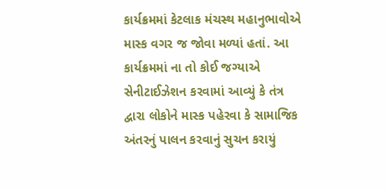કાર્યક્રમમાં કેટલાક મંચસ્થ મહાનુભાવોએ માસ્ક વગર જ જોવા મળ્યાં હતાં. આ કાર્યક્રમમાં ના તો કોઈ જગ્યાએ સેનીટાઈઝેશન કરવામાં આવ્યું કે તંત્ર દ્વારા લોકોને માસ્ક પહેરવા કે સામાજિક અંતરનું પાલન કરવાનું સુચન કરાયું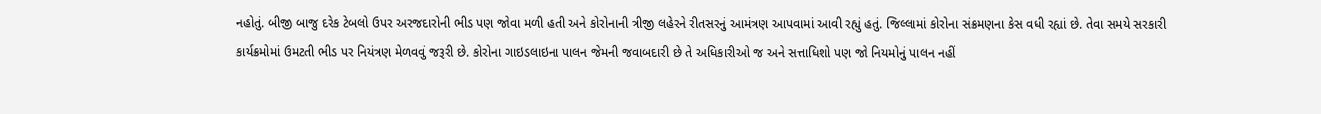નહોતું. બીજી બાજુ દરેક ટેબલો ઉપર અરજદારોની ભીડ પણ જોવા મળી હતી અને કોરોનાની ત્રીજી લહેરને રીતસરનું આમંત્રણ આપવામાં આવી રહ્યું હતું. જિલ્લામાં કોરોના સંક્રમણના કેસ વધી રહ્યાં છે. તેવા સમયે સરકારી કાર્યક્રમોમાં ઉમટતી ભીડ પર નિયંત્રણ મેળવવું જરૂરી છે. કોરોના ગાઇડલાઇના પાલન જેમની જવાબદારી છે તે અધિકારીઓ જ અને સત્તાધિશો પણ જો નિયમોનું પાલન નહીં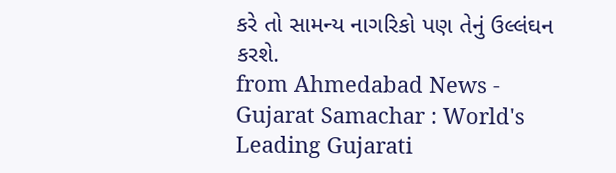કરે તો સામન્ય નાગરિકો પણ તેનું ઉલ્લંઘન કરશે.
from Ahmedabad News - Gujarat Samachar : World's Leading Gujarati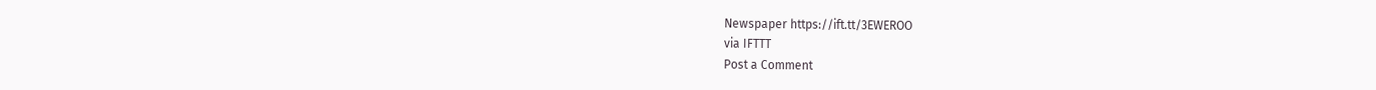Newspaper https://ift.tt/3EWEROO
via IFTTT
Post a Comment